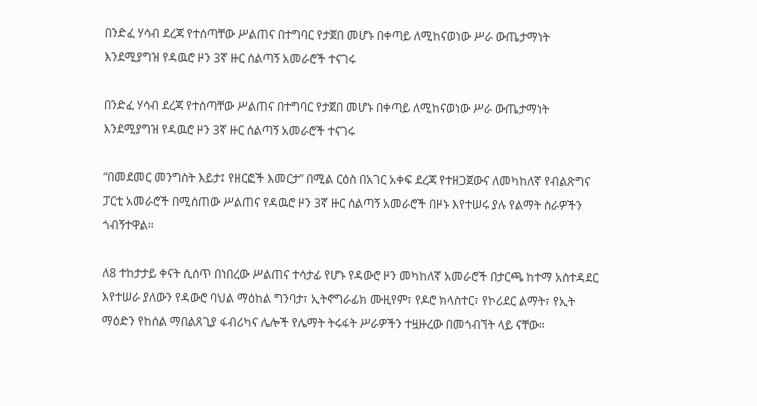በንድፈ ሃሳብ ደረጃ የተሰጣቸው ሥልጠና በተግባር የታጀበ መሆኑ በቀጣይ ለሚከናወነው ሥራ ውጤታማነት እንደሚያግዝ የዳዉሮ ዞን 3ኛ ዙር ሰልጣኝ አመራሮች ተናገሩ

በንድፈ ሃሳብ ደረጃ የተሰጣቸው ሥልጠና በተግባር የታጀበ መሆኑ በቀጣይ ለሚከናወነው ሥራ ውጤታማነት እንደሚያግዝ የዳዉሮ ዞን 3ኛ ዙር ሰልጣኝ አመራሮች ተናገሩ

“በመደመር መንግስት እይታ፤ የዘርፎች እመርታ” በሚል ርዕስ በአገር አቀፍ ደረጃ የተዘጋጀውና ለመካከለኛ የብልጽግና ፓርቲ አመራሮች በሚሰጠው ሥልጠና የዳዉሮ ዞን 3ኛ ዙር ሰልጣኝ አመራሮች በዞኑ እየተሠሩ ያሉ የልማት ስራዎችን ጎብኝተዋል።

ለ8 ተከታታይ ቀናት ሲሰጥ በነበረው ሥልጠና ተሳታፊ የሆኑ የዳውሮ ዞን መካከለኛ አመራሮች በታርጫ ከተማ አስተዳደር እየተሠራ ያለውን የዳውሮ ባህል ማዕከል ግንባታ፣ ኢትኖግራፊክ ሙዚየም፣ የዶሮ ክላስተር፣ የኮሪደር ልማት፣ የኢት ማዕድን የከሰል ማበልጸጊያ ፋብሪካና ሌሎች የሌማት ትሩፋት ሥራዎችን ተዟዙረው በመጎብኘት ላይ ናቸው።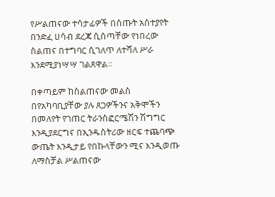የሥልጠናው ተሳታፊዎች በሰጡት አስተያየት በንድፈ ሀሳብ ደረጃ ሲሰጣቸው የነበረው ስልጠና በተግባር ሲገለጥ ለተሻለ ሥራ እንደሚያነሣሣ ገልጸዋል።

በቀጣይም ከስልጠናው መልስ በየአካባቢያቸው ያሉ ጸጋዎችንና አቅሞችን በመለየት የገጠር ትራንስፎርሜሽን ሽግግር እንዲያደርግና በኢንዱስትሪው ዘርፍ ተጨባጭ ውጤት እንዲታይ የበኩላቸውን ሚና እንዲወጡ ለማስቻል ሥልጠናው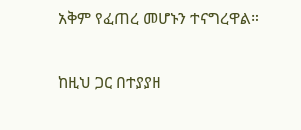አቅም የፈጠረ መሆኑን ተናግረዋል።

ከዚህ ጋር በተያያዘ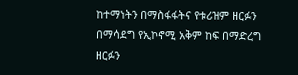ከተማነትን በማስፋፋትና የቱሪዝም ዘርፉን በማሳደግ የኢኮኖሚ አቅም ከፍ በማድረግ ዘርፉን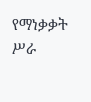የማነቃቃት ሥራ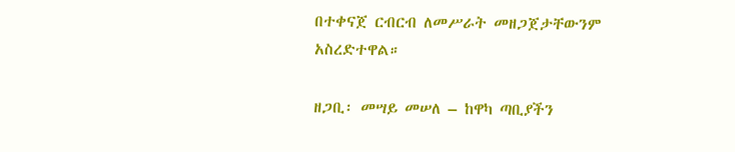በተቀናጀ ርብርብ ለመሥራት መዘጋጀታቸውንም አስረድተዋል።

ዘጋቢ፡ መሣይ መሠለ – ከዋካ ጣቢያችን